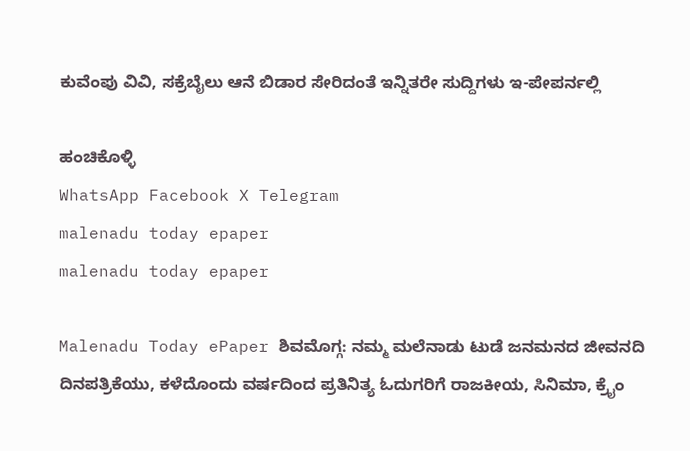ಕುವೆಂಪು ವಿವಿ, ಸಕ್ರೆಬೈಲು ಆನೆ ಬಿಡಾರ ಸೇರಿದಂತೆ ಇನ್ನಿತರೇ ಸುದ್ದಿಗಳು ಇ-ಪೇಪರ್ನಲ್ಲಿ

ಹಂಚಿಕೊಳ್ಳಿ
WhatsApp Facebook X Telegram
malenadu today epaper
malenadu today epaper

Malenadu Today ePaper ಶಿವಮೊಗ್ಗ: ನಮ್ಮ ಮಲೆನಾಡು ಟುಡೆ ಜನಮನದ ಜೀವನದಿ ದಿನಪತ್ರಿಕೆಯು, ಕಳೆದೊಂದು ವರ್ಷದಿಂದ ಪ್ರತಿನಿತ್ಯ ಓದುಗರಿಗೆ ರಾಜಕೀಯ, ಸಿನಿಮಾ, ಕ್ರೈಂ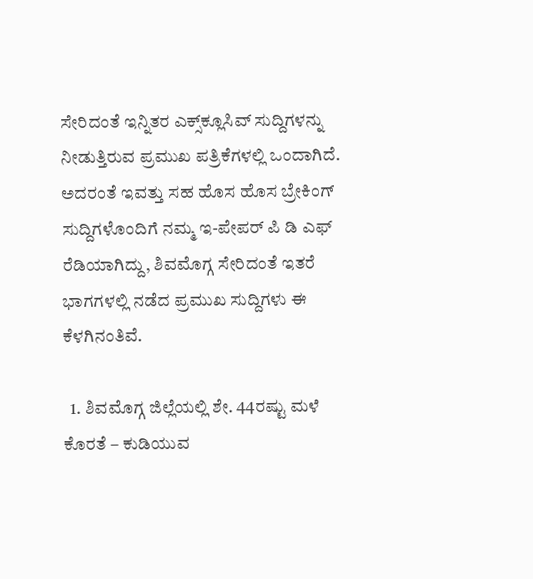ಸೇರಿದಂತೆ ಇನ್ನಿತರ ಎಕ್ಸ್‌ಕ್ಲೂಸಿವ್ ಸುದ್ದಿಗಳನ್ನು ನೀಡುತ್ತಿರುವ ಪ್ರಮುಖ ಪತ್ರಿಕೆಗಳಲ್ಲಿ ಒಂದಾಗಿದೆ. ಅದರಂತೆ ಇವತ್ತು ಸಹ ಹೊಸ ಹೊಸ ಬ್ರೇಕಿಂಗ್ ಸುದ್ದಿಗಳೊಂದಿಗೆ ನಮ್ಮ ಇ-ಪೇಪರ್ ಪಿ ಡಿ ಎಫ್ ರೆಡಿಯಾಗಿದ್ದು, ಶಿವಮೊಗ್ಗ ಸೇರಿದಂತೆ ಇತರೆ ಭಾಗಗಳಲ್ಲಿ ನಡೆದ ಪ್ರಮುಖ ಸುದ್ದಿಗಳು ಈ ಕೆಳಗಿನಂತಿವೆ.

  1. ಶಿವಮೊಗ್ಗ ಜಿಲ್ಲೆಯಲ್ಲಿ ಶೇ. 44ರಷ್ಟು ಮಳೆ ಕೊರತೆ – ಕುಡಿಯುವ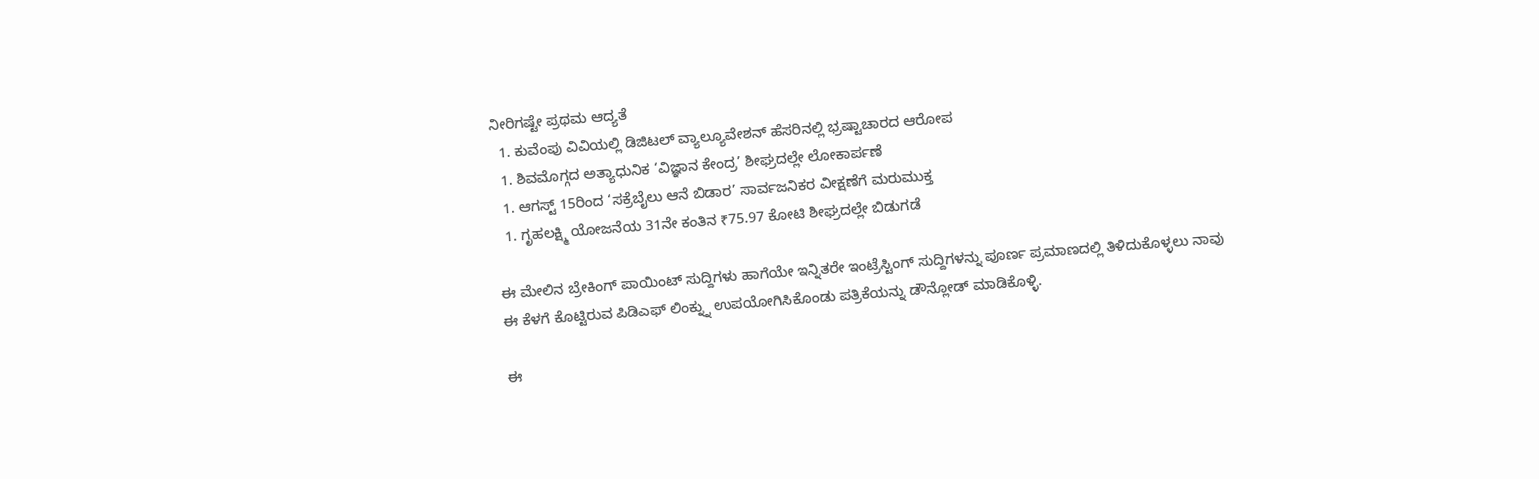ನೀರಿಗಷ್ಟೇ ಪ್ರಥಮ ಆದ್ಯತೆ
  1. ಕುವೆಂಪು ವಿವಿಯಲ್ಲಿ ಡಿಜಿಟಲ್ ವ್ಯಾಲ್ಯೂವೇಶನ್ ಹೆಸರಿನಲ್ಲಿ ಭ್ರಷ್ಟಾಚಾರದ ಆರೋಪ
  1. ಶಿವಮೊಗ್ಗದ ಅತ್ಯಾಧುನಿಕ ‘ವಿಜ್ಞಾನ ಕೇಂದ್ರ’ ಶೀಘ್ರದಲ್ಲೇ ಲೋಕಾರ್ಪಣೆ
  1. ಆಗಸ್ಟ್ 15ರಿಂದ ‘ಸಕ್ರೆಬೈಲು ಆನೆ ಬಿಡಾರ’ ಸಾರ್ವಜನಿಕರ ವೀಕ್ಷಣೆಗೆ ಮರುಮುಕ್ತ
  1. ಗೃಹಲಕ್ಷ್ಮಿ ಯೋಜನೆಯ 31ನೇ ಕಂತಿನ ₹75.97 ಕೋಟಿ ಶೀಘ್ರದಲ್ಲೇ ಬಿಡುಗಡೆ

ಈ ಮೇಲಿನ ಬ್ರೇಕಿಂಗ್ ಪಾಯಿಂಟ್ ಸುದ್ದಿಗಳು ಹಾಗೆಯೇ ಇನ್ನಿತರೇ ಇಂಟ್ರೆಸ್ಟಿಂಗ್ ಸುದ್ದಿಗಳನ್ನು ಪೂರ್ಣ ಪ್ರಮಾಣದಲ್ಲಿ ತಿಳಿದುಕೊಳ್ಳಲು ನಾವು ಈ ಕೆಳಗೆ ಕೊಟ್ಟಿರುವ ಪಿಡಿಎಫ್ ಲಿಂಕ್ನ್ನು ಉಪಯೋಗಿಸಿಕೊಂಡು ಪತ್ರಿಕೆಯನ್ನು ಡೌನ್ಲೋಡ್ ಮಾಡಿಕೊಳ್ಳಿ.

ಈ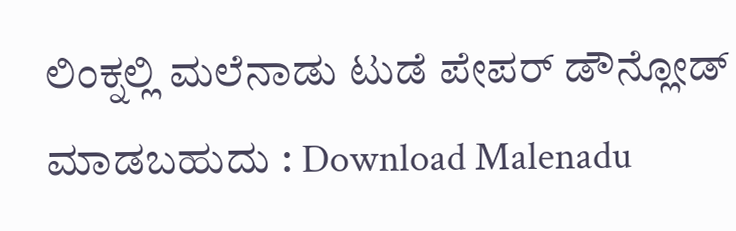ಲಿಂಕ್ನಲ್ಲಿ ಮಲೆನಾಡು ಟುಡೆ ಪೇಪರ್ ಡೌನ್ಲೋಡ್ ಮಾಡಬಹುದು : Download Malenadu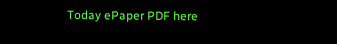Today ePaper PDF here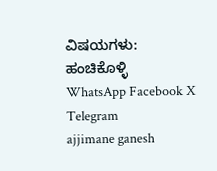ವಿಷಯಗಳು:
ಹಂಚಿಕೊಳ್ಳಿ
WhatsApp Facebook X Telegram
ajjimane ganesh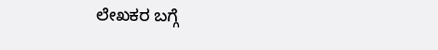ಲೇಖಕರ ಬಗ್ಗೆ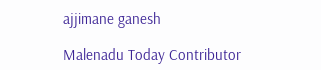ajjimane ganesh

Malenadu Today Contributor